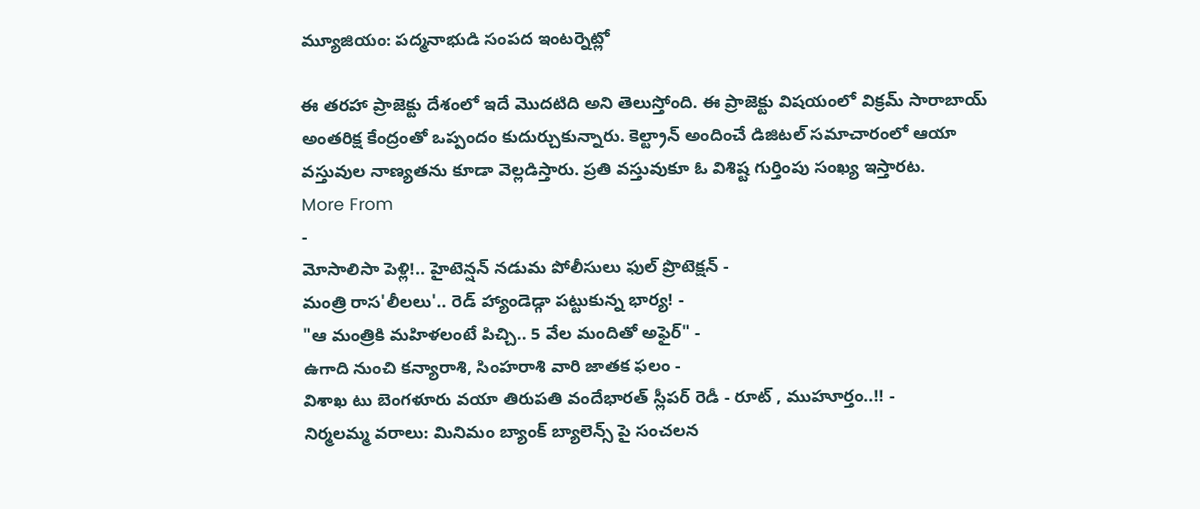మ్యూజియం: పద్మనాభుడి సంపద ఇంటర్నెట్లో

ఈ తరహా ప్రాజెక్టు దేశంలో ఇదే మొదటిది అని తెలుస్తోంది. ఈ ప్రాజెక్టు విషయంలో విక్రమ్ సారాబాయ్ అంతరిక్ష కేంద్రంతో ఒప్పందం కుదుర్చుకున్నారు. కెల్ట్రాన్ అందించే డిజిటల్ సమాచారంలో ఆయా వస్తువుల నాణ్యతను కూడా వెల్లడిస్తారు. ప్రతి వస్తువుకూ ఓ విశిష్ట గుర్తింపు సంఖ్య ఇస్తారట.
More From
-
మోసాలిసా పెళ్లి!.. హైటెన్షన్ నడుమ పోలీసులు ఫుల్ ప్రొటెక్షన్ -
మంత్రి రాస'లీలలు'.. రెడ్ హ్యాండెడ్గా పట్టుకున్న భార్య! -
"ఆ మంత్రికి మహిళలంటే పిచ్చి.. 5 వేల మందితో అఫైర్" -
ఉగాది నుంచి కన్యారాశి, సింహరాశి వారి జాతక ఫలం -
విశాఖ టు బెంగళూరు వయా తిరుపతి వందేభారత్ స్లీపర్ రెడీ - రూట్ , ముహూర్తం..!! -
నిర్మలమ్మ వరాలు: మినిమం బ్యాంక్ బ్యాలెన్స్ పై సంచలన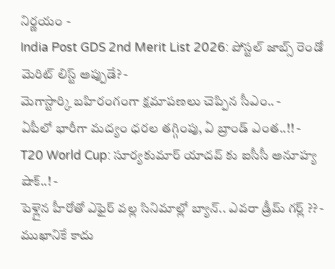నిర్ణయం -
India Post GDS 2nd Merit List 2026: పోస్టల్ జాబ్స్ రెండో మెరిట్ లిస్ట్ అప్పుడే? -
మెగాస్టార్కి బహిరంగంగా క్షమాపణలు చెప్పిన సీఎం.. -
ఏపీలో భారీగా మద్యం ధరల తగ్గింపు, ఏ బ్రాండ్ ఎంత..!! -
T20 World Cup: సూర్యకుమార్ యాదవ్ కు ఐసీసీ అనూహ్య షాక్..! -
పెళ్లైన హీరోతో ఎఫైర్ వల్ల సినిమాల్లో బ్యాన్.. ఎవరా డ్రీమ్ గర్ల్ ?? -
ముఖానికే కాదు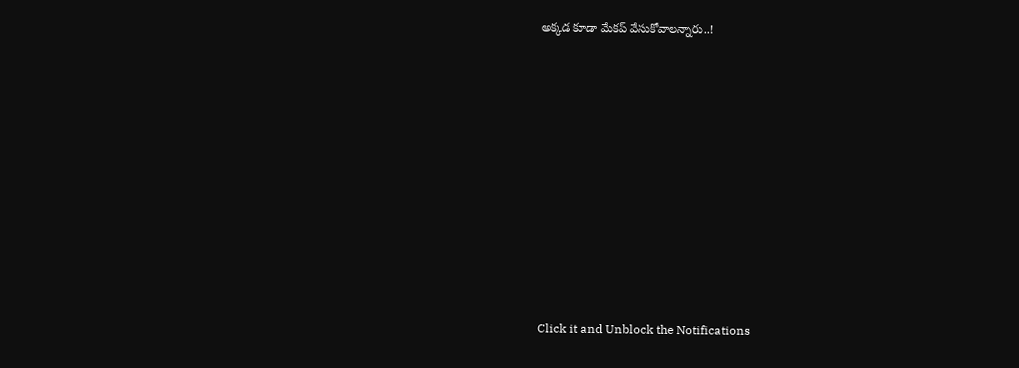అక్కడ కూడా మేకప్ వేసుకోవాలన్నారు..!












Click it and Unblock the Notifications